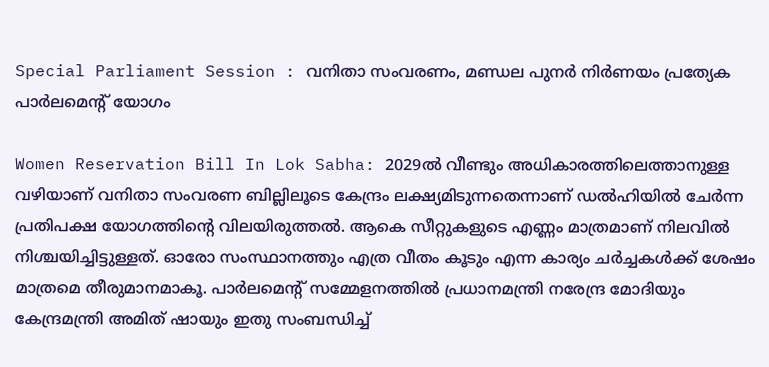Special Parliament Session : വനിതാ സംവരണം, മണ്ഡല പുനർ നിർണയം പ്രത്യേക പാർലമെൻ്റ് യോഗം

Women Reservation Bill In Lok Sabha: 2029ൽ വീണ്ടും അധികാരത്തിലെത്താനുള്ള വഴിയാണ് വനിതാ സംവരണ ബില്ലിലൂടെ കേന്ദ്രം ലക്ഷ്യമിടുന്നതെന്നാണ് ഡൽഹിയിൽ ചേർന്ന പ്രതിപക്ഷ യോഗത്തിൻ്റെ വിലയിരുത്തൽ. ആകെ സീറ്റുകളുടെ എണ്ണം മാത്രമാണ് നിലവിൽ നിശ്ചയിച്ചിട്ടുള്ളത്. ഓരോ സംസ്ഥാനത്തും എത്ര വീതം കൂടും എന്ന കാര്യം ചർച്ചകൾക്ക് ശേഷം മാത്രമെ തീരുമാനമാകൂ. പാർലമെന്റ് സമ്മേളനത്തിൽ പ്രധാനമന്ത്രി നരേന്ദ്ര മോദിയും കേന്ദ്രമന്ത്രി അമിത് ഷായും ഇതു സംബന്ധിച്ച്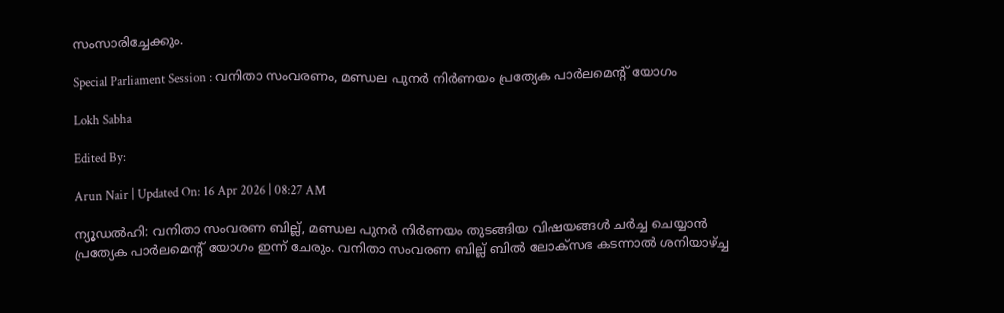സംസാരിച്ചേക്കും.

Special Parliament Session : വനിതാ സംവരണം, മണ്ഡല പുനർ നിർണയം പ്രത്യേക പാർലമെൻ്റ് യോഗം

Lokh Sabha

Edited By:

Arun Nair | Updated On: 16 Apr 2026 | 08:27 AM

ന്യൂഡൽഹി: വനിതാ സംവരണ ബില്ല്, മണ്ഡല പുനർ നിർണയം തുടങ്ങിയ വിഷയങ്ങൾ ചർച്ച ചെയ്യാൻ പ്രത്യേക പാർലമെൻ്റ് യോഗം ഇന്ന് ചേരും. വനിതാ സംവരണ ബില്ല് ബിൽ ലോക്സഭ കടന്നാൽ ശനിയാഴ്ച്ച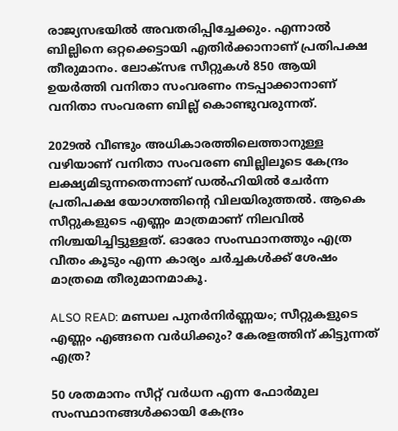രാജ്യസഭയിൽ അവതരിപ്പിച്ചേക്കും. എന്നാൽ ബില്ലിനെ ഒറ്റക്കെട്ടായി എതിർക്കാനാണ് പ്രതിപക്ഷ തീരുമാനം. ലോക്സഭ സീറ്റുകൾ 850 ആയി ഉയർത്തി വനിതാ സംവരണം നടപ്പാക്കാനാണ് വനിതാ സംവരണ ബില്ല് കൊണ്ടുവരുന്നത്.

2029ൽ വീണ്ടും അധികാരത്തിലെത്താനുള്ള വഴിയാണ് വനിതാ സംവരണ ബില്ലിലൂടെ കേന്ദ്രം ലക്ഷ്യമിടുന്നതെന്നാണ് ഡൽഹിയിൽ ചേർന്ന പ്രതിപക്ഷ യോഗത്തിൻ്റെ വിലയിരുത്തൽ. ആകെ സീറ്റുകളുടെ എണ്ണം മാത്രമാണ് നിലവിൽ നിശ്ചയിച്ചിട്ടുള്ളത്. ഓരോ സംസ്ഥാനത്തും എത്ര വീതം കൂടും എന്ന കാര്യം ചർച്ചകൾക്ക് ശേഷം മാത്രമെ തീരുമാനമാകൂ.

ALSO READ: മണ്ഡല പുനര്‍നിര്‍ണ്ണയം; സീറ്റുകളുടെ എണ്ണം എങ്ങനെ വര്‍ധിക്കും? കേരളത്തിന് കിട്ടുന്നത് എത്ര?

50 ശതമാനം സീറ്റ് വർധന എന്ന ഫോർമുല സംസ്ഥാനങ്ങൾക്കായി കേന്ദ്രം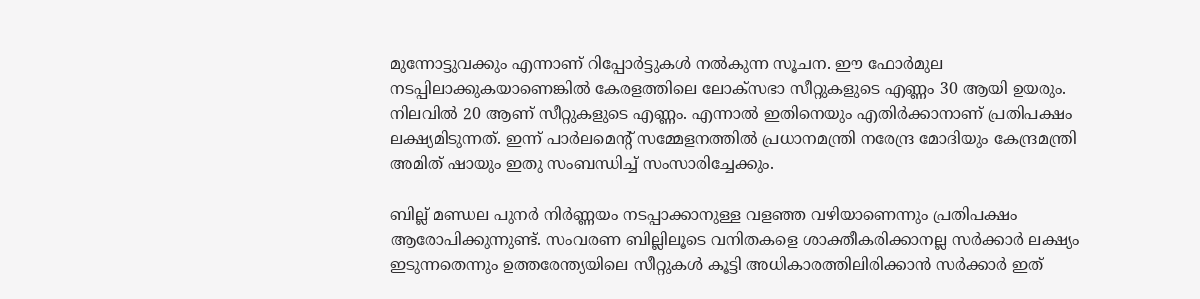മുന്നോട്ടുവക്കും എന്നാണ് റിപ്പോർട്ടുകൾ നൽകുന്ന സൂചന. ഈ ഫോർമുല നടപ്പിലാക്കുകയാണെങ്കിൽ കേരളത്തിലെ ലോക്‌സഭാ സീറ്റുകളുടെ എണ്ണം 30 ആയി ഉയരും. നിലവിൽ 20 ആണ് സീറ്റുകളുടെ എണ്ണം. എന്നാൽ ഇതിനെയും എതിർക്കാനാണ് പ്രതിപക്ഷം ലക്ഷ്യമിടുന്നത്. ഇന്ന് പാർലമെന്റ് സമ്മേളനത്തിൽ പ്രധാനമന്ത്രി നരേന്ദ്ര മോദിയും കേന്ദ്രമന്ത്രി അമിത് ഷായും ഇതു സംബന്ധിച്ച് സംസാരിച്ചേക്കും.

ബില്ല് മണ്ഡല പുനർ നിർണ്ണയം നടപ്പാക്കാനുള്ള വളഞ്ഞ വഴിയാണെന്നും പ്രതിപക്ഷം ആരോപിക്കുന്നുണ്ട്. സംവരണ ബില്ലിലൂടെ വനിതകളെ ശാക്തീകരിക്കാനല്ല സർക്കാർ ലക്ഷ്യം ഇടുന്നതെന്നും ഉത്തരേന്ത്യയിലെ സീറ്റുകൾ കൂട്ടി അധികാരത്തിലിരിക്കാൻ സർക്കാർ ഇത്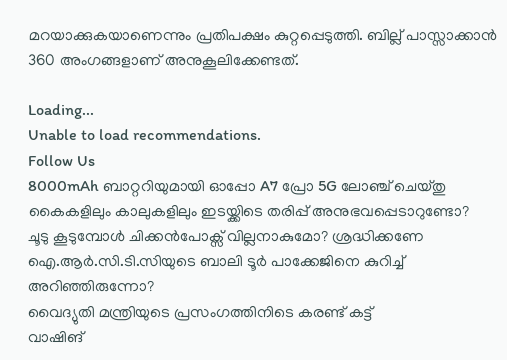മറയാക്കുകയാണെന്നും പ്രതിപക്ഷം കുറ്റപ്പെടുത്തി. ബില്ല് പാസ്സാക്കാൻ 360 അംഗങ്ങളാണ് അനുകൂലിക്കേണ്ടത്.

Loading...
Unable to load recommendations.
Follow Us
8000mAh ബാറ്ററിയുമായി ഓപ്പോ A7 പ്രോ 5G ലോഞ്ച് ചെയ്തു
കൈകളിലും കാലുകളിലും ഇടയ്ക്കിടെ തരിപ്പ് അനുഭവപ്പെടാറുണ്ടോ?
ചൂടു കൂടുമ്പോൾ ചിക്കൻപോക്സ് വില്ലനാകുമോ? ശ്രദ്ധിക്കണേ
ഐ.ആർ.സി.ടി.സിയുടെ ബാലി ടൂർ പാക്കേജിനെ കുറിച്ച് അറിഞ്ഞിരുന്നോ?
വൈദ്യുതി മന്ത്രിയുടെ പ്രസംഗത്തിനിടെ കരണ്ട് കട്ട്
വാഷിങ്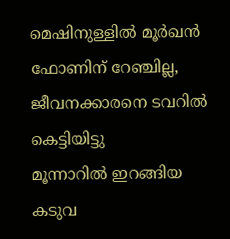മെഷിനുള്ളിൽ മൂർഖൻ
ഫോണിന് റേഞ്ചില്ല, ജീവനക്കാരനെ ടവറിൽ കെട്ടിയിട്ടു
മൂന്നാറിൽ ഇറങ്ങിയ കടുവ